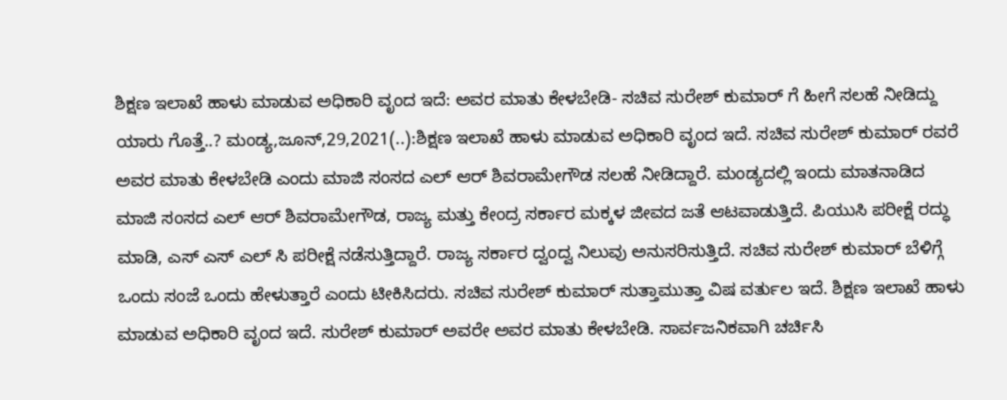ಶಿಕ್ಷಣ ಇಲಾಖೆ ಹಾಳು ಮಾಡುವ ಅಧಿಕಾರಿ ವೃಂದ ಇದೆ: ಅವರ ಮಾತು ಕೇಳಬೇಡಿ- ಸಚಿವ ಸುರೇಶ್ ಕುಮಾರ್ ಗೆ ಹೀಗೆ ಸಲಹೆ ನೀಡಿದ್ದು ಯಾರು ಗೊತ್ತೆ..? ಮಂಡ್ಯ,ಜೂನ್,29,2021(..):ಶಿಕ್ಷಣ ಇಲಾಖೆ ಹಾಳು ಮಾಡುವ ಅಧಿಕಾರಿ ವೃಂದ ಇದೆ. ಸಚಿವ ಸುರೇಶ್ ಕುಮಾರ್ ರವರೆ ಅವರ ಮಾತು ಕೇಳಬೇಡಿ ಎಂದು ಮಾಜಿ ಸಂಸದ ಎಲ್ ಆರ್ ಶಿವರಾಮೇಗೌಡ ಸಲಹೆ ನೀಡಿದ್ದಾರೆ. ಮಂಡ್ಯದಲ್ಲಿ ಇಂದು ಮಾತನಾಡಿದ ಮಾಜಿ ಸಂಸದ ಎಲ್ ಆರ್ ಶಿವರಾಮೇಗೌಡ, ರಾಜ್ಯ ಮತ್ತು ಕೇಂದ್ರ ಸರ್ಕಾರ ಮಕ್ಕಳ ಜೀವದ ಜತೆ ಆಟವಾಡುತ್ತಿದೆ. ಪಿಯುಸಿ ಪರೀಕ್ಷೆ ರದ್ಧು ಮಾಡಿ, ಎಸ್ ಎಸ್ ಎಲ್ ಸಿ ಪರೀಕ್ಷೆ ನಡೆಸುತ್ತಿದ್ದಾರೆ. ರಾಜ್ಯ ಸರ್ಕಾರ ದ್ವಂದ್ವ ನಿಲುವು ಅನುಸರಿಸುತ್ತಿದೆ. ಸಚಿವ ಸುರೇಶ್ ಕುಮಾರ್ ಬೆಳಿಗ್ಗೆ ಒಂದು ಸಂಜೆ ಒಂದು ಹೇಳುತ್ತಾರೆ ಎಂದು ಟೀಕಿಸಿದರು. ಸಚಿವ ಸುರೇಶ್ ಕುಮಾರ್ ಸುತ್ತಾಮುತ್ತಾ ವಿಷ ವರ್ತುಲ ಇದೆ. ಶಿಕ್ಷಣ ಇಲಾಖೆ ಹಾಳು ಮಾಡುವ ಅಧಿಕಾರಿ ವೃಂದ ಇದೆ. ಸುರೇಶ್ ಕುಮಾರ್ ಅವರೇ ಅವರ ಮಾತು ಕೇಳಬೇಡಿ. ಸಾರ್ವಜನಿಕವಾಗಿ ಚರ್ಚಿಸಿ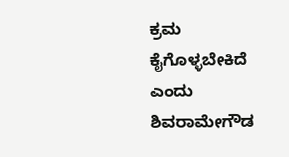ಕ್ರಮ ಕೈಗೊಳ್ಳಬೇಕಿದೆ ಎಂದು ಶಿವರಾಮೇಗೌಡ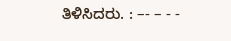ತಿಳಿಸಿದರು. : –- – - -